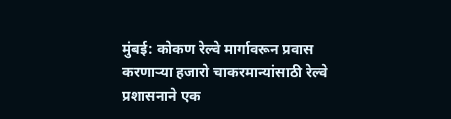मुंबई: कोकण रेल्वे मार्गावरून प्रवास करणाऱ्या हजारो चाकरमान्यांसाठी रेल्वे प्रशासनाने एक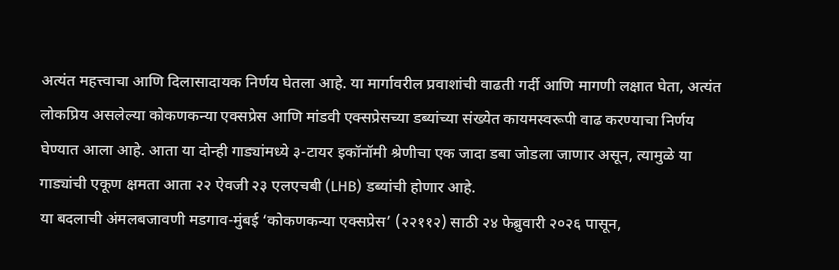अत्यंत महत्त्वाचा आणि दिलासादायक निर्णय घेतला आहे. या मार्गावरील प्रवाशांची वाढती गर्दी आणि मागणी लक्षात घेता, अत्यंत लोकप्रिय असलेल्या कोकणकन्या एक्सप्रेस आणि मांडवी एक्सप्रेसच्या डब्यांच्या संख्येत कायमस्वरूपी वाढ करण्याचा निर्णय घेण्यात आला आहे. आता या दोन्ही गाड्यांमध्ये ३-टायर इकॉनॉमी श्रेणीचा एक जादा डबा जोडला जाणार असून, त्यामुळे या गाड्यांची एकूण क्षमता आता २२ ऐवजी २३ एलएचबी (LHB) डब्यांची होणार आहे.
या बदलाची अंमलबजावणी मडगाव-मुंबई ‘कोकणकन्या एक्सप्रेस’ (२२११२) साठी २४ फेब्रुवारी २०२६ पासून,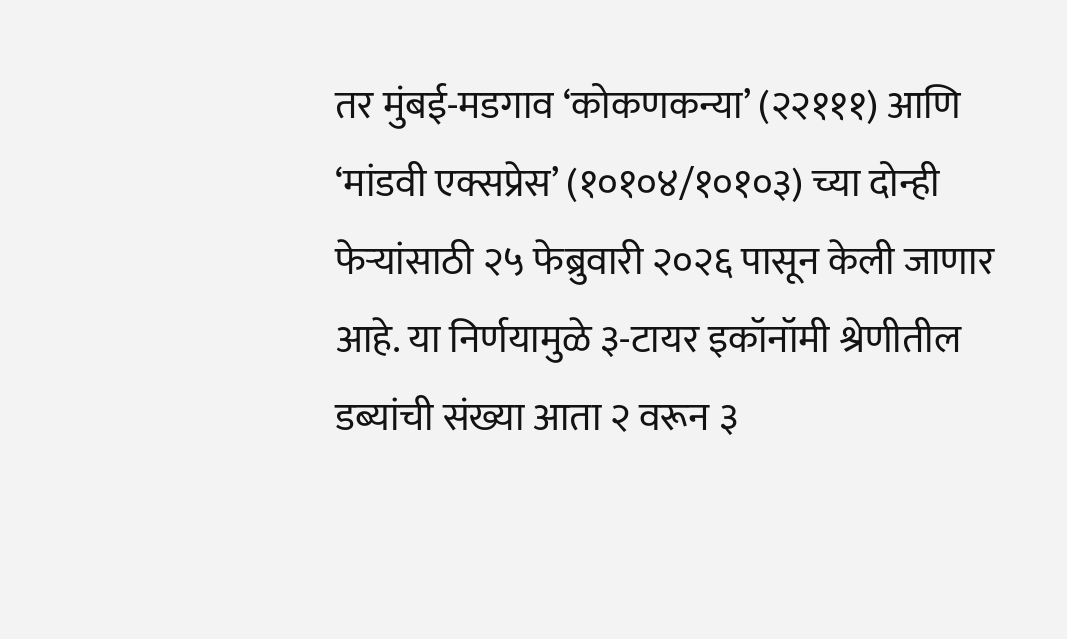तर मुंबई-मडगाव ‘कोकणकन्या’ (२२१११) आणि ‘मांडवी एक्सप्रेस’ (१०१०४/१०१०३) च्या दोन्ही फेऱ्यांसाठी २५ फेब्रुवारी २०२६ पासून केली जाणार आहे. या निर्णयामुळे ३-टायर इकॉनॉमी श्रेणीतील डब्यांची संख्या आता २ वरून ३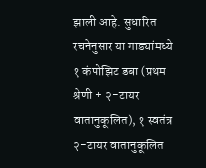झाली आहे. सुधारित रचनेनुसार या गाड्यांमध्ये १ कंपोझिट डबा (प्रथम श्रेणी + २-टायर वातानुकूलित), १ स्वतंत्र २-टायर वातानुकूलित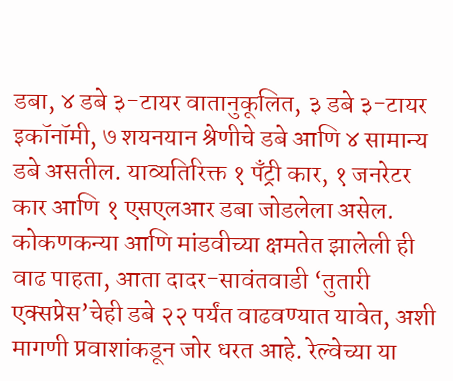डबा, ४ डबे ३-टायर वातानुकूलित, ३ डबे ३-टायर इकॉनॉमी, ७ शयनयान श्रेणीचे डबे आणि ४ सामान्य डबे असतील. याव्यतिरिक्त १ पँट्री कार, १ जनरेटर कार आणि १ एसएलआर डबा जोडलेला असेल.
कोकणकन्या आणि मांडवीच्या क्षमतेत झालेली ही वाढ पाहता, आता दादर-सावंतवाडी ‘तुतारी एक्सप्रेस’चेही डबे २२ पर्यंत वाढवण्यात यावेत, अशी मागणी प्रवाशांकडून जोर धरत आहे. रेल्वेच्या या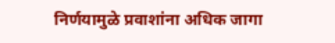निर्णयामुळे प्रवाशांना अधिक जागा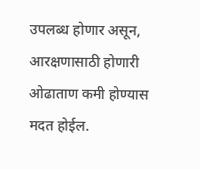उपलब्ध होणार असून, आरक्षणासाठी होणारी ओढाताण कमी होण्यास मदत होईल.